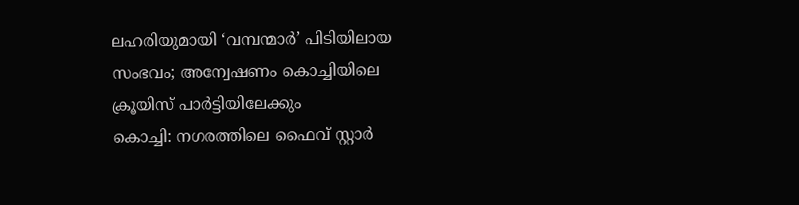ലഹരിയുമായി ‘വമ്പന്മാർ’ പിടിയിലായ സംഭവം; അന്വേഷണം കൊച്ചിയിലെ ക്രൂയിസ് പാർട്ടിയിലേക്കും
കൊച്ചി: നഗരത്തിലെ ഫൈവ് സ്റ്റാർ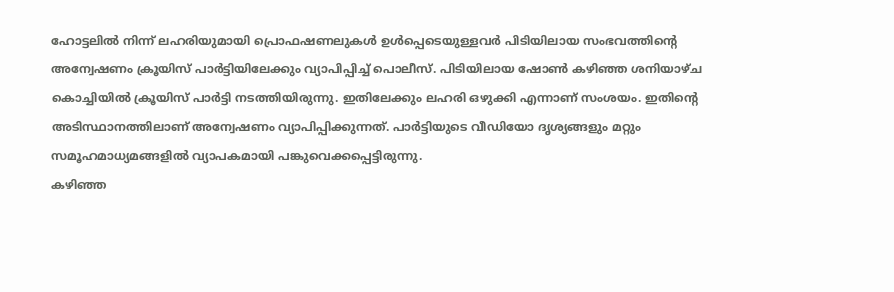ഹോട്ടലിൽ നിന്ന് ലഹരിയുമായി പ്രൊഫഷണലുകൾ ഉൾപ്പെടെയുള്ളവർ പിടിയിലായ സംഭവത്തിൻ്റെ അന്വേഷണം ക്രൂയിസ് പാർട്ടിയിലേക്കും വ്യാപിപ്പിച്ച് പൊലീസ്. പിടിയിലായ ഷോൺ കഴിഞ്ഞ ശനിയാഴ്ച കൊച്ചിയിൽ ക്രൂയിസ് പാർട്ടി നടത്തിയിരുന്നു. ഇതിലേക്കും ലഹരി ഒഴുക്കി എന്നാണ് സംശയം. ഇതിന്റെ അടിസ്ഥാനത്തിലാണ് അന്വേഷണം വ്യാപിപ്പിക്കുന്നത്. പാർട്ടിയുടെ വീഡിയോ ദൃശ്യങ്ങളും മറ്റും സമൂഹമാധ്യമങ്ങളിൽ വ്യാപകമായി പങ്കുവെക്കപ്പെട്ടിരുന്നു.
കഴിഞ്ഞ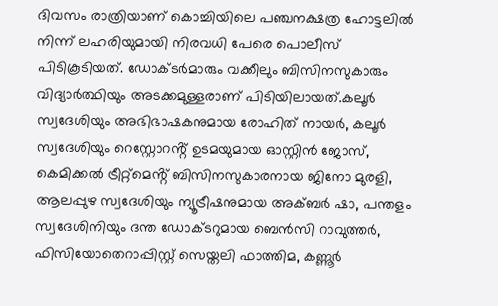ദിവസം രാത്രിയാണ് കൊച്ചിയിലെ പഞ്ചനക്ഷത്ര ഹോട്ടലിൽ നിന്ന് ലഹരിയുമായി നിരവധി പേരെ പൊലീസ് പിടികൂടിയത്. ഡോക്ടർമാരും വക്കീലും ബിസിനസുകാരും വിദ്യാർത്ഥിയും അടക്കമുള്ളരാണ് പിടിയിലായത്.കലൂർ സ്വദേശിയും അഭിഭാഷകനുമായ രോഹിത് നായർ, കലൂർ സ്വദേശിയും റെസ്റ്റോറൻ്റ് ഉടമയുമായ ഓസ്റ്റിൻ ജോസ്, കെമിക്കൽ ട്രീറ്റ്മെൻ്റ് ബിസിനസുകാരനായ ജിനോ മുരളി, ആലപ്പുഴ സ്വദേശിയും ന്യൂട്രീഷനുമായ അക്ബർ ഷാ, പന്തളം സ്വദേശിനിയും ദന്ത ഡോക്ടറുമായ ബെൻസി റാവുത്തർ, ഫിസിയോതെറാപ്പിസ്റ്റ് സെയ്തലി ഫാത്തിമ, കണ്ണൂർ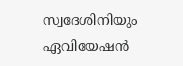സ്വദേശിനിയും ഏവിയേഷൻ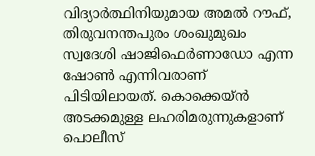വിദ്യാർത്ഥിനിയുമായ അമൽ റൗഫ്, തിരുവനന്തപുരം ശംഖുമുഖം സ്വദേശി ഷാജിഫെർണാഡോ എന്ന ഷോൺ എന്നിവരാണ് പിടിയിലായത്. കൊക്കെയ്ൻ അടക്കമുള്ള ലഹരിമരുന്നുകളാണ് പൊലീസ്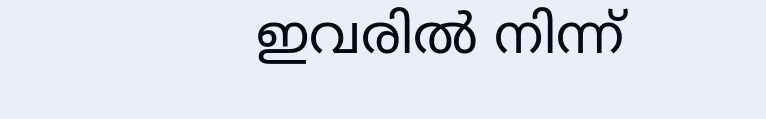ഇവരിൽ നിന്ന്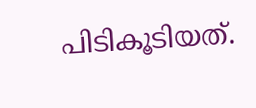പിടികൂടിയത്.